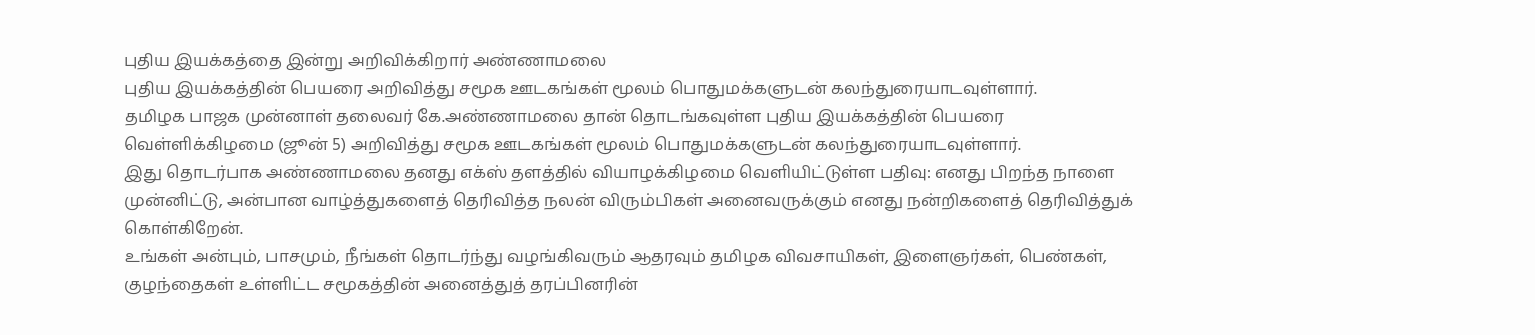புதிய இயக்கத்தை இன்று அறிவிக்கிறார் அண்ணாமலை
புதிய இயக்கத்தின் பெயரை அறிவித்து சமூக ஊடகங்கள் மூலம் பொதுமக்களுடன் கலந்துரையாடவுள்ளார்.
தமிழக பாஜக முன்னாள் தலைவர் கே.அண்ணாமலை தான் தொடங்கவுள்ள புதிய இயக்கத்தின் பெயரை வெள்ளிக்கிழமை (ஜூன் 5) அறிவித்து சமூக ஊடகங்கள் மூலம் பொதுமக்களுடன் கலந்துரையாடவுள்ளார்.
இது தொடர்பாக அண்ணாமலை தனது எக்ஸ் தளத்தில் வியாழக்கிழமை வெளியிட்டுள்ள பதிவு: எனது பிறந்த நாளை முன்னிட்டு, அன்பான வாழ்த்துகளைத் தெரிவித்த நலன் விரும்பிகள் அனைவருக்கும் எனது நன்றிகளைத் தெரிவித்துக் கொள்கிறேன்.
உங்கள் அன்பும், பாசமும், நீங்கள் தொடர்ந்து வழங்கிவரும் ஆதரவும் தமிழக விவசாயிகள், இளைஞர்கள், பெண்கள், குழந்தைகள் உள்ளிட்ட சமூகத்தின் அனைத்துத் தரப்பினரின்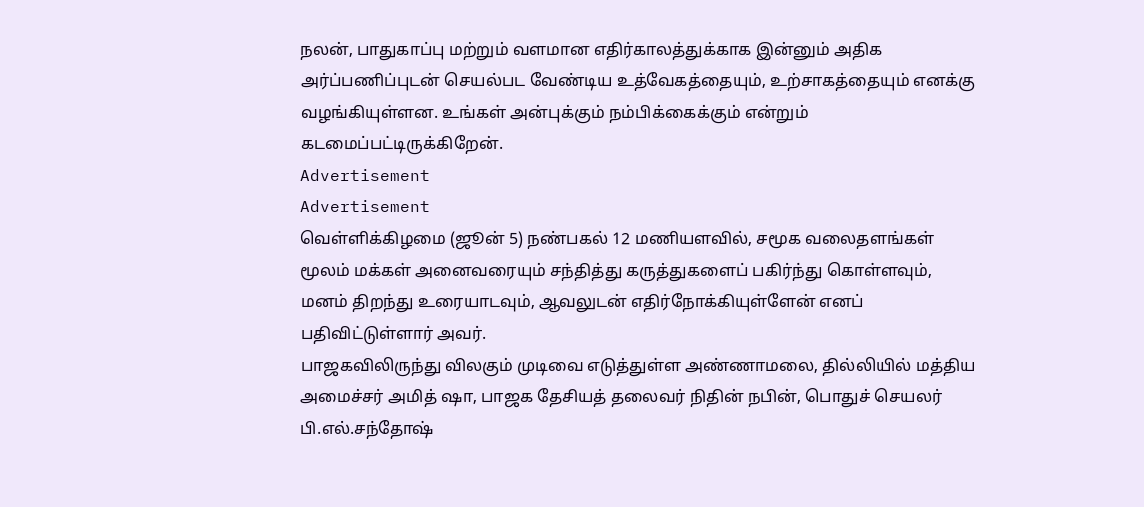நலன், பாதுகாப்பு மற்றும் வளமான எதிர்காலத்துக்காக இன்னும் அதிக அர்ப்பணிப்புடன் செயல்பட வேண்டிய உத்வேகத்தையும், உற்சாகத்தையும் எனக்கு வழங்கியுள்ளன. உங்கள் அன்புக்கும் நம்பிக்கைக்கும் என்றும் கடமைப்பட்டிருக்கிறேன்.
Advertisement
Advertisement
வெள்ளிக்கிழமை (ஜூன் 5) நண்பகல் 12 மணியளவில், சமூக வலைதளங்கள் மூலம் மக்கள் அனைவரையும் சந்தித்து கருத்துகளைப் பகிர்ந்து கொள்ளவும், மனம் திறந்து உரையாடவும், ஆவலுடன் எதிர்நோக்கியுள்ளேன் எனப் பதிவிட்டுள்ளார் அவர்.
பாஜகவிலிருந்து விலகும் முடிவை எடுத்துள்ள அண்ணாமலை, தில்லியில் மத்திய அமைச்சர் அமித் ஷா, பாஜக தேசியத் தலைவர் நிதின் நபின், பொதுச் செயலர் பி.எல்.சந்தோஷ்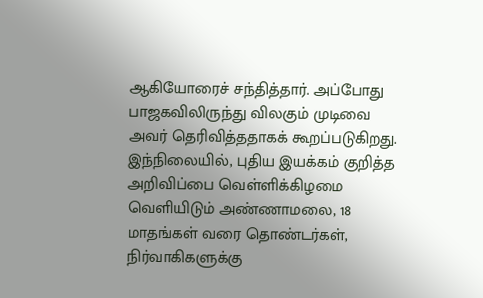ஆகியோரைச் சந்தித்தார். அப்போது பாஜகவிலிருந்து விலகும் முடிவை அவர் தெரிவித்ததாகக் கூறப்படுகிறது.
இந்நிலையில், புதிய இயக்கம் குறித்த அறிவிப்பை வெள்ளிக்கிழமை வெளியிடும் அண்ணாமலை, 18 மாதங்கள் வரை தொண்டர்கள், நிர்வாகிகளுக்கு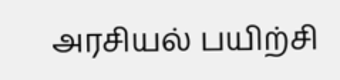அரசியல் பயிற்சி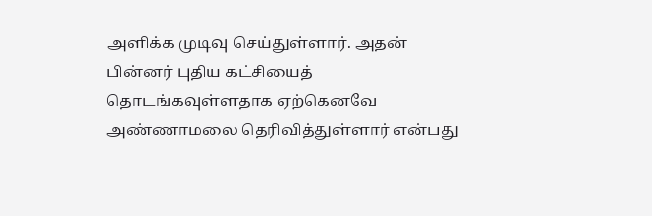அளிக்க முடிவு செய்துள்ளார். அதன் பின்னர் புதிய கட்சியைத் தொடங்கவுள்ளதாக ஏற்கெனவே அண்ணாமலை தெரிவித்துள்ளார் என்பது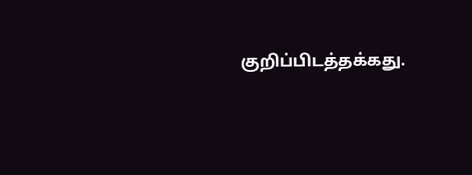குறிப்பிடத்தக்கது.